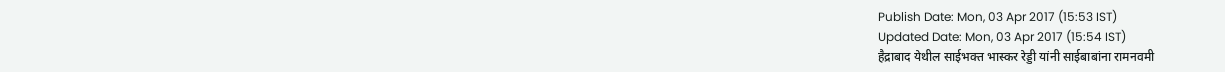Publish Date: Mon, 03 Apr 2017 (15:53 IST)
Updated Date: Mon, 03 Apr 2017 (15:54 IST)
हैद्राबाद येथील साईभक्त भास्कर रेड्डी यांनी साईबाबांना रामनवमी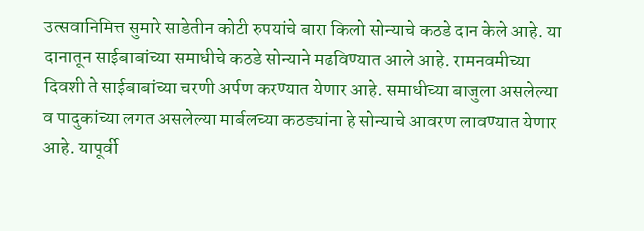उत्सवानिमित्त सुमारे साडेतीन कोटी रुपयांचे बारा किलो सोन्याचे कठडे दान केले आहे. या दानातून साईबाबांच्या समाधीचे कठडे सोन्याने मढविण्यात आले आहे. रामनवमीच्या दिवशी ते साईबाबांच्या चरणी अर्पण करण्यात येणार आहे. समाधीच्या बाजुला असलेल्या व पादुकांच्या लगत असलेल्या मार्बलच्या कठड्यांना हे सोन्याचे आवरण लावण्यात येणार आहे. यापूर्वी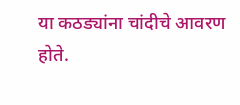या कठड्यांना चांदीचे आवरण होते.